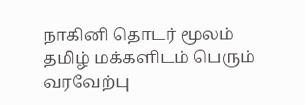நாகினி தொடர் மூலம் தமிழ் மக்களிடம் பெரும் வரவேற்பு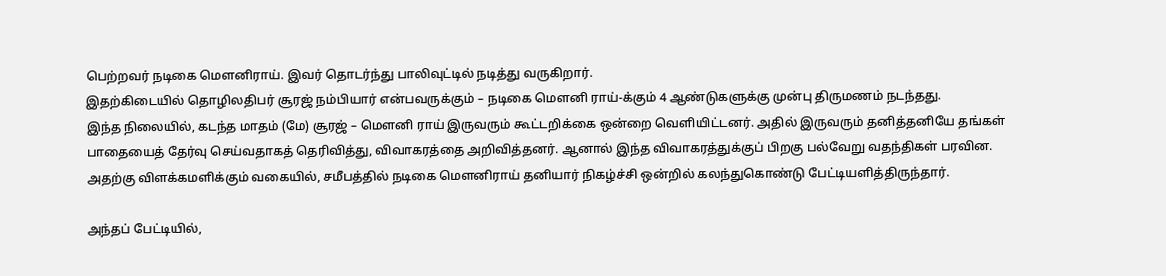பெற்றவர் நடிகை மௌனிராய். இவர் தொடர்ந்து பாலிவுட்டில் நடித்து வருகிறார்.
இதற்கிடையில் தொழிலதிபர் சூரஜ் நம்பியார் என்பவருக்கும் – நடிகை மௌனி ராய்-க்கும் 4 ஆண்டுகளுக்கு முன்பு திருமணம் நடந்தது.
இந்த நிலையில், கடந்த மாதம் (மே) சூரஜ் – மௌனி ராய் இருவரும் கூட்டறிக்கை ஒன்றை வெளியிட்டனர். அதில் இருவரும் தனித்தனியே தங்கள் பாதையைத் தேர்வு செய்வதாகத் தெரிவித்து, விவாகரத்தை அறிவித்தனர். ஆனால் இந்த விவாகரத்துக்குப் பிறகு பல்வேறு வதந்திகள் பரவின.
அதற்கு விளக்கமளிக்கும் வகையில், சமீபத்தில் நடிகை மௌனிராய் தனியார் நிகழ்ச்சி ஒன்றில் கலந்துகொண்டு பேட்டியளித்திருந்தார்.

அந்தப் பேட்டியில்,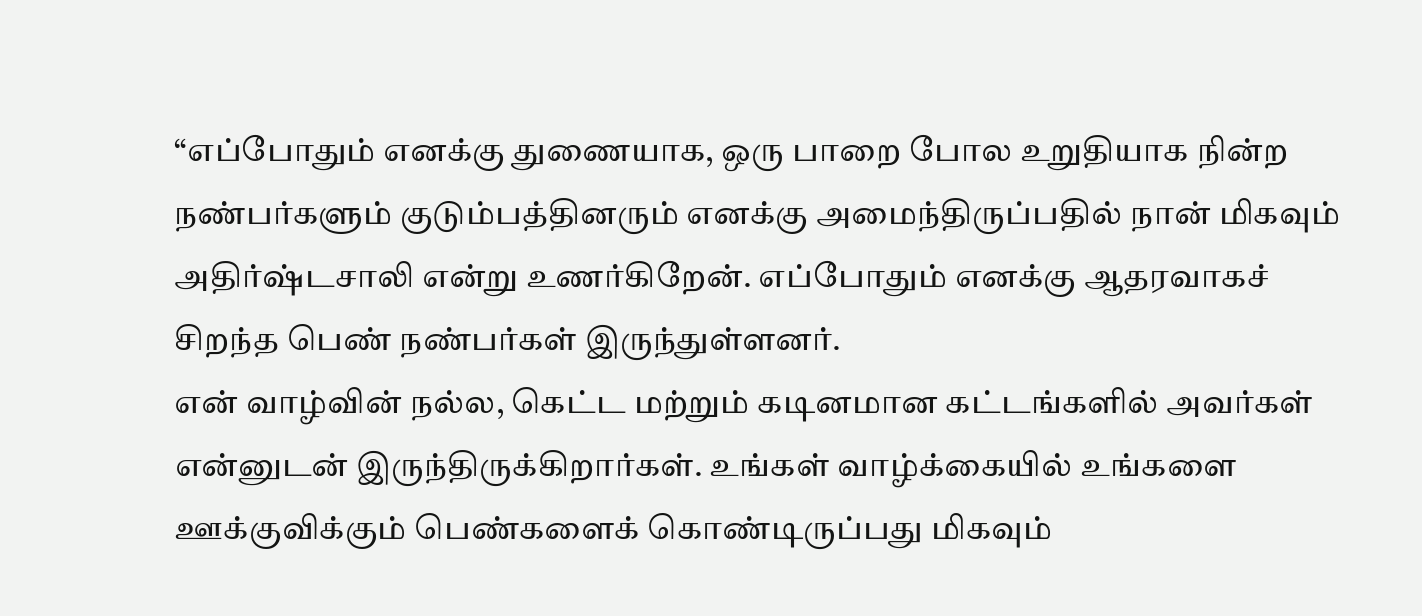“எப்போதும் எனக்கு துணையாக, ஒரு பாறை போல உறுதியாக நின்ற நண்பர்களும் குடும்பத்தினரும் எனக்கு அமைந்திருப்பதில் நான் மிகவும் அதிர்ஷ்டசாலி என்று உணர்கிறேன். எப்போதும் எனக்கு ஆதரவாகச் சிறந்த பெண் நண்பர்கள் இருந்துள்ளனர்.
என் வாழ்வின் நல்ல, கெட்ட மற்றும் கடினமான கட்டங்களில் அவர்கள் என்னுடன் இருந்திருக்கிறார்கள். உங்கள் வாழ்க்கையில் உங்களை ஊக்குவிக்கும் பெண்களைக் கொண்டிருப்பது மிகவும்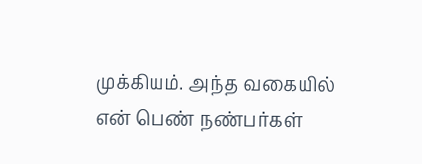முக்கியம். அந்த வகையில் என் பெண் நண்பர்கள்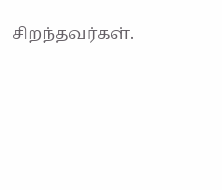சிறந்தவர்கள்.